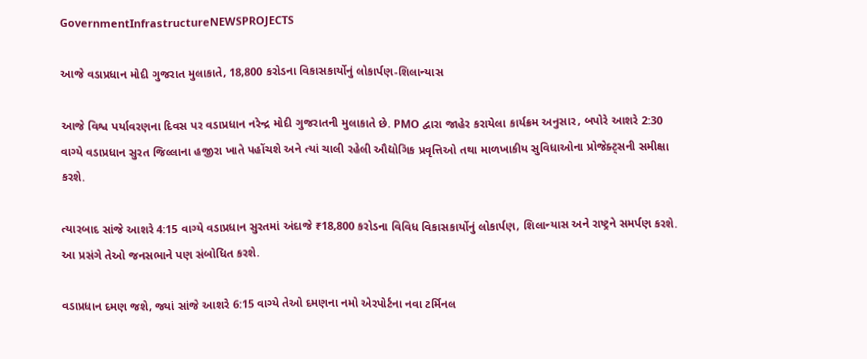GovernmentInfrastructureNEWSPROJECTS

આજે વડાપ્રધાન મોદી ગુજરાત મુલાકાતે, 18,800 કરોડના વિકાસકાર્યોનું લોકાર્પણ-શિલાન્યાસ

આજે વિશ્વ પર્યાવરણના દિવસ પર વડાપ્રધાન નરેન્દ્ર મોદી ગુજરાતની મુલાકાતે છે. PMO દ્વારા જાહેર કરાયેલા કાર્યક્રમ અનુસાર, બપોરે આશરે 2:30 વાગ્યે વડાપ્રધાન સુરત જિલ્લાના હજીરા ખાતે પહોંચશે અને ત્યાં ચાલી રહેલી ઔદ્યોગિક પ્રવૃત્તિઓ તથા માળખાકીય સુવિધાઓના પ્રોજેક્ટ્સની સમીક્ષા કરશે.

ત્યારબાદ સાંજે આશરે 4:15 વાગ્યે વડાપ્રધાન સુરતમાં અંદાજે ₹18,800 કરોડના વિવિધ વિકાસકાર્યોનું લોકાર્પણ, શિલાન્યાસ અને રાષ્ટ્રને સમર્પણ કરશે. આ પ્રસંગે તેઓ જનસભાને પણ સંબોધિત કરશે.

વડાપ્રધાન દમણ જશે, જ્યાં સાંજે આશરે 6:15 વાગ્યે તેઓ દમણના નમો એરપોર્ટના નવા ટર્મિનલ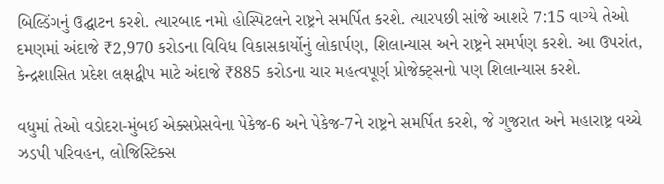બિલ્ડિંગનું ઉદ્ઘાટન કરશે. ત્યારબાદ નમો હોસ્પિટલને રાષ્ટ્રને સમર્પિત કરશે. ત્યારપછી સાંજે આશરે 7:15 વાગ્યે તેઓ દમણમાં અંદાજે ₹2,970 કરોડના વિવિધ વિકાસકાર્યોનું લોકાર્પણ, શિલાન્યાસ અને રાષ્ટ્રને સમર્પણ કરશે. આ ઉપરાંત, કેન્દ્રશાસિત પ્રદેશ લક્ષદ્વીપ માટે અંદાજે ₹885 કરોડના ચાર મહત્વપૂર્ણ પ્રોજેક્ટ્સનો પણ શિલાન્યાસ કરશે.

વધુમાં તેઓ વડોદરા-મુંબઈ એક્સપ્રેસવેના પેકેજ-6 અને પેકેજ-7ને રાષ્ટ્રને સમર્પિત કરશે, જે ગુજરાત અને મહારાષ્ટ્ર વચ્ચે ઝડપી પરિવહન, લોજિસ્ટિક્સ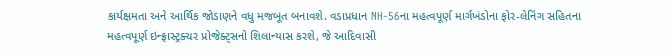કાર્યક્ષમતા અને આર્થિક જોડાણને વધુ મજબૂત બનાવશે. વડાપ્રધાન NH-56ના મહત્વપૂર્ણ માર્ગખંડોના ફોર-લેનિંગ સહિતના મહત્વપૂર્ણ ઇન્ફ્રાસ્ટ્રક્ચર પ્રોજેક્ટ્સનો શિલાન્યાસ કરશે, જે આદિવાસી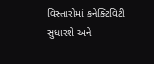વિસ્તારોમાં કનેક્ટિવિટી સુધારશે અને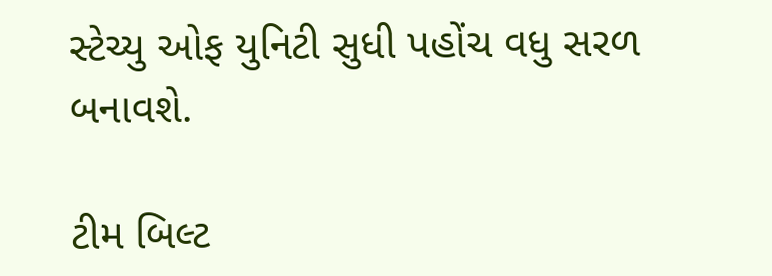સ્ટેચ્યુ ઓફ યુનિટી સુધી પહોંચ વધુ સરળ બનાવશે.

ટીમ બિલ્ટ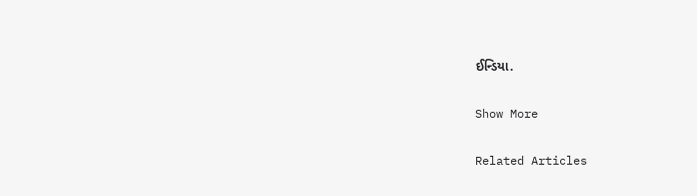ઈન્ડિયા.

Show More

Related Articles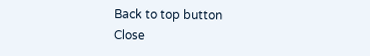Back to top button
Close